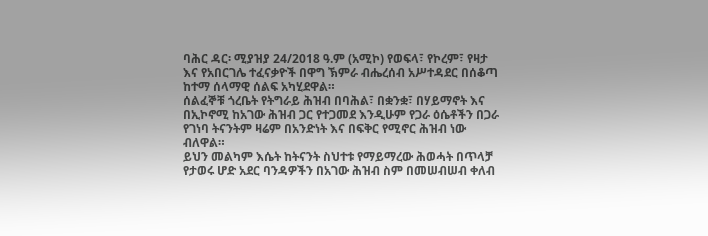ባሕር ዳር፡ ሚያዝያ 24/2018 ዓ.ም (አሚኮ) የወፍላ፣ የኮረም፣ የዛታ እና የአበርገሌ ተፈናቃዮች በዋግ ኽምራ ብሔረሰብ አሥተዳደር በሰቆጣ ከተማ ሰላማዊ ሰልፍ አካሂደዋል።
ሰልፈኞቹ ጎረቤት የትግራይ ሕዝብ በባሕል፣ በቋንቋ፣ በሃይማኖት እና በኢኮኖሚ ከአገው ሕዝብ ጋር የተጋመደ እንዲሁም የጋራ ዕሴቶችን በጋራ የገነባ ትናንትም ዛሬም በአንድነት እና በፍቅር የሚኖር ሕዝብ ነው ብለዋል።
ይህን መልካም እሴት ከትናንት ስህተቱ የማይማረው ሕወሓት በጥላቻ የታወሩ ሆድ አደር ባንዳዎችን በአገው ሕዝብ ስም በመሠብሠብ ቀለብ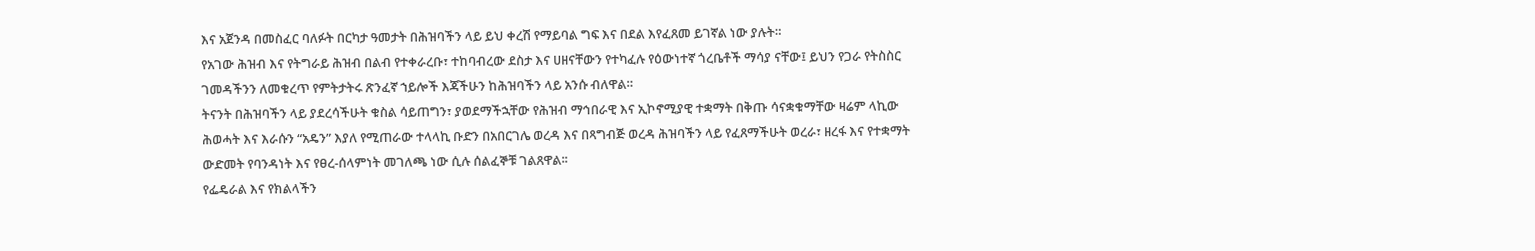እና አጀንዳ በመስፈር ባለፉት በርካታ ዓመታት በሕዝባችን ላይ ይህ ቀረሽ የማይባል ግፍ እና በደል እየፈጸመ ይገኛል ነው ያሉት።
የአገው ሕዝብ እና የትግራይ ሕዝብ በልብ የተቀራረቡ፣ ተከባብረው ደስታ እና ሀዘናቸውን የተካፈሉ የዕውነተኛ ጎረቤቶች ማሳያ ናቸው፤ ይህን የጋራ የትስስር ገመዳችንን ለመቁረጥ የምትታትሩ ጽንፈኛ ኀይሎች እጃችሁን ከሕዝባችን ላይ አንሱ ብለዋል።
ትናንት በሕዝባችን ላይ ያደረሳችሁት ቁስል ሳይጠግን፣ ያወደማችኋቸው የሕዝብ ማኅበራዊ እና ኢኮኖሚያዊ ተቋማት በቅጡ ሳናቋቁማቸው ዛሬም ላኪው ሕወሓት እና እራሱን “አዴን” እያለ የሚጠራው ተላላኪ ቡድን በአበርገሌ ወረዳ እና በጻግብጅ ወረዳ ሕዝባችን ላይ የፈጸማችሁት ወረራ፣ ዘረፋ እና የተቋማት ውድመት የባንዳነት እና የፀረ-ሰላምነት መገለጫ ነው ሲሉ ሰልፈኞቹ ገልጸዋል፡፡
የፌዴራል እና የክልላችን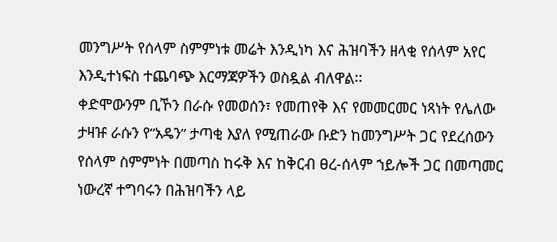መንግሥት የሰላም ስምምነቱ መሬት እንዲነካ እና ሕዝባችን ዘላቂ የሰላም አየር እንዲተነፍስ ተጨባጭ እርማጃዎችን ወስዷል ብለዋል፡፡
ቀድሞውንም ቢኾን በራሱ የመወሰን፣ የመጠየቅ እና የመመርመር ነጻነት የሌለው ታዛዡ ራሱን የ”አዴን” ታጣቂ እያለ የሚጠራው ቡድን ከመንግሥት ጋር የደረሰውን የሰላም ስምምነት በመጣስ ከሩቅ እና ከቅርብ ፀረ-ሰላም ኀይሎች ጋር በመጣመር ነውረኛ ተግባሩን በሕዝባችን ላይ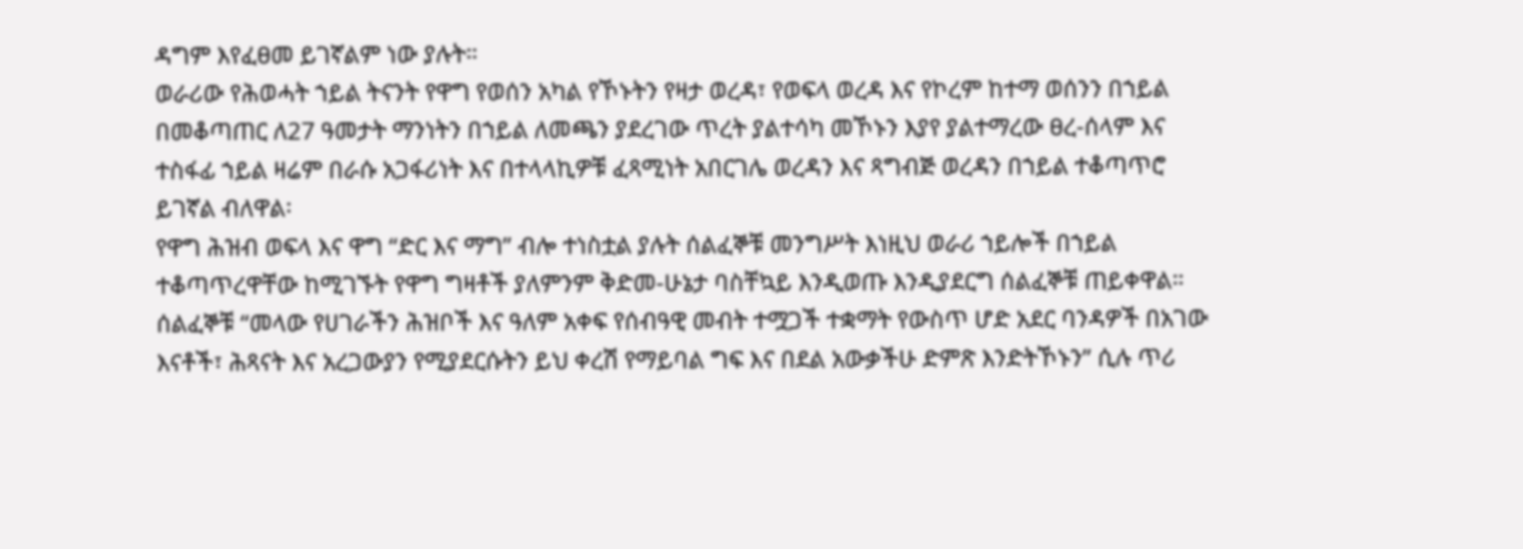ዳግም እየፈፀመ ይገኛልም ነው ያሉት።
ወራሪው የሕወሓት ኀይል ትናንት የዋግ የወሰን አካል የኾኑትን የዛታ ወረዳ፣ የወፍላ ወረዳ እና የኮረም ከተማ ወሰንን በኀይል በመቆጣጠር ለ27 ዓመታት ማንነትን በኀይል ለመጫን ያደረገው ጥረት ያልተሳካ መኾኑን እያየ ያልተማረው ፀረ-ሰላም እና ተስፋፊ ኀይል ዛሬም በራሱ አጋፋሪነት እና በተላላኪዎቹ ፈጻሚነት አበርገሌ ወረዳን እና ጻግብጅ ወረዳን በኀይል ተቆጣጥሮ ይገኛል ብለዋል፡
የዋግ ሕዝብ ወፍላ እና ዋግ “ድር እና ማግ” ብሎ ተነስቷል ያሉት ሰልፈኞቹ መንግሥት እነዚህ ወራሪ ኀይሎች በኀይል ተቆጣጥረዋቸው ከሚገኙት የዋግ ግዛቶች ያለምንም ቅድመ-ሁኔታ ባስቸኳይ እንዲወጡ እንዲያደርግ ሰልፈኞቹ ጠይቀዋል።
ሰልፈኞቹ “መላው የሀገራችን ሕዝቦች እና ዓለም አቀፍ የሰብዓዊ መብት ተሟጋች ተቋማት የውስጥ ሆድ አደር ባንዳዎች በአገው እናቶች፣ ሕጻናት እና አረጋውያን የሚያደርሱትን ይህ ቀረሽ የማይባል ግፍ እና በደል አውቃችሁ ድምጽ እንድትኾኑን” ሲሉ ጥሪ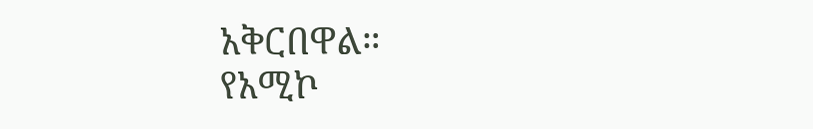አቅርበዋል።
የአሚኮ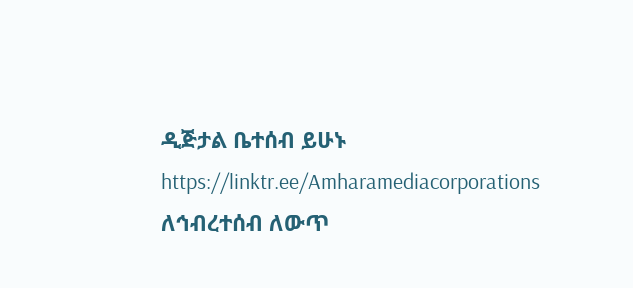ዲጅታል ቤተሰብ ይሁኑ
https://linktr.ee/Amharamediacorporations
ለኅብረተሰብ ለውጥ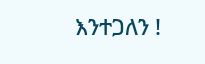እንተጋለን !